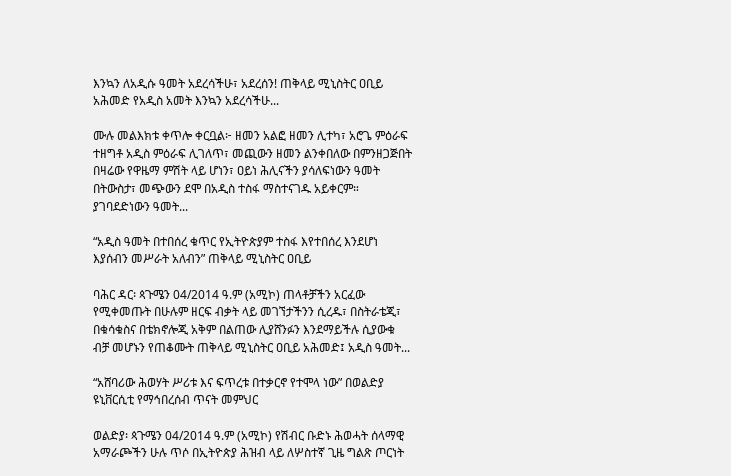እንኳን ለአዲሱ ዓመት አደረሳችሁ፣ አደረሰን! ጠቅላይ ሚኒስትር ዐቢይ አሕመድ የአዲስ አመት እንኳን አደረሳችሁ...

ሙሉ መልእክቱ ቀጥሎ ቀርቧል፦ ዘመን አልፎ ዘመን ሊተካ፣ አሮጌ ምዕራፍ ተዘግቶ አዲስ ምዕራፍ ሊገለጥ፣ መጪውን ዘመን ልንቀበለው በምንዘጋጅበት በዛሬው የዋዜማ ምሽት ላይ ሆነን፣ ዐይነ ሕሊናችን ያሳለፍነውን ዓመት በትውስታ፣ መጭውን ደሞ በአዲስ ተስፋ ማስተናገዱ አይቀርም። ያገባደድነውን ዓመት...

“አዲስ ዓመት በተበሰረ ቁጥር የኢትዮጵያም ተስፋ እየተበሰረ እንደሆነ እያሰብን መሥራት አለብን” ጠቅላይ ሚኒስትር ዐቢይ

ባሕር ዳር፡ ጳጉሜን 04/2014 ዓ.ም (አሚኮ) ጠላቶቻችን አርፈው የሚቀመጡት በሁሉም ዘርፍ ብቃት ላይ መገኘታችንን ሲረዱ፣ በስትራቴጂ፣ በቁሳቁስና በቴክኖሎጂ አቅም በልጠው ሊያሸንፉን እንደማይችሉ ሲያውቁ ብቻ መሆኑን የጠቆሙት ጠቅላይ ሚኒስትር ዐቢይ አሕመድ፤ አዲስ ዓመት...

“አሸባሪው ሕወሃት ሥሪቱ እና ፍጥረቱ በተቃርኖ የተሞላ ነው” በወልድያ ዩኒቨርሲቲ የማኅበረሰብ ጥናት መምህር

ወልድያ፡ ጳጉሜን 04/2014 ዓ.ም (አሚኮ) የሽብር ቡድኑ ሕወሓት ሰላማዊ አማራጮችን ሁሉ ጥሶ በኢትዮጵያ ሕዝብ ላይ ለሦስተኛ ጊዜ ግልጽ ጦርነት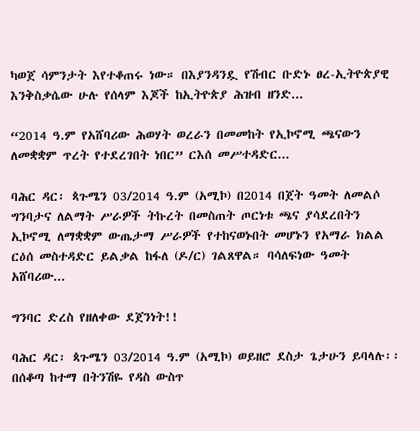ካወጀ ሳምንታት እየተቆጠሩ ነው። በእያንዳንዷ የሽብር ቡድኑ ፀረ-ኢትዮጵያዊ እንቅስቃሴው ሁሉ የሰላም እጆች ከኢትዮጵያ ሕዝብ ዘንድ...

“2014 ዓ.ም የአሸባሪው ሕወሃት ወረራን በመመከት የኢኮኖሚ ጫናውን ለመቋቋም ጥረት የተደረገበት ነበር” ርእሰ መሥተዳድር...

ባሕር ዳር፡ ጳጉሜን 03/2014 ዓ.ም (አሚኮ) በ2014 በጀት ዓመት ለመልሶ ግንባታና ለልማት ሥራዎች ትኩረት በመስጠት ጦርነቱ ጫና ያሳደረበትን ኢኮኖሚ ለማቋቋም ውጤታማ ሥራዎች የተከናወኑበት መሆኑን የአማራ ክልል ርዕሰ መስተዳድር ይልቃል ከፋለ (ዶ/ር) ገልጸዋል። ባሳለፍነው ዓመት አሸባሪው...

ግንባር ድረስ የዘለቀው ደጀንነት!!

ባሕር ዳር፡ ጳጉሜን 03/2014 ዓ.ም (አሚኮ) ወይዘሮ ደስታ ጌታሁን ይባላሉ፡፡በሰቆጣ ከተማ በትንሽዬ የዳስ ውስጥ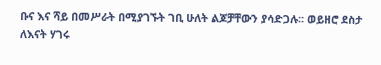ቡና እና ሻይ በመሥራት በሚያገኙት ገቢ ሁለት ልጆቻቸውን ያሳድጋሉ፡፡ ወይዘሮ ደስታ ለእናት ሃገሩ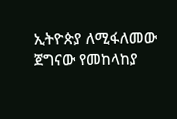ኢትዮጵያ ለሚፋለመው ጀግናው የመከላከያ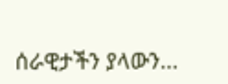ሰራዊታችን ያላውን...